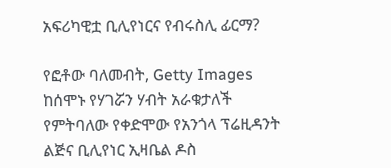አፍሪካዊቷ ቢሊየነርና የብሩስሊ ፊርማ?

የፎቶው ባለመብት, Getty Images
ከሰሞኑ የሃገሯን ሃብት አራቁታለች የምትባለው የቀድሞው የአንጎላ ፕሬዚዳንት ልጅና ቢሊየነር ኢዛቤል ዶስ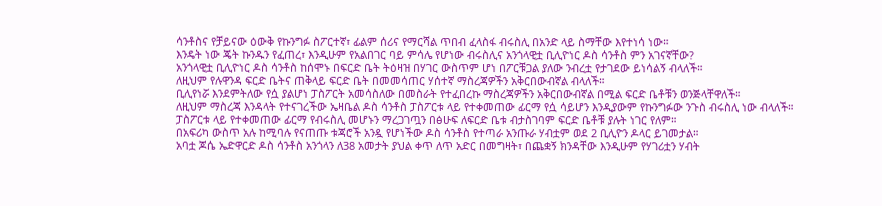ሳንቶስና የቻይናው ዕውቅ የኩንግፉ ስፖርተኛ፣ ፊልም ሰሪና የማርሻል ጥበብ ፈላስፋ ብሩስሊ በአንድ ላይ ስማቸው እየተነሳ ነው።
እንዴት ነው ጄት ኩንዱን የፈጠረ፣ እንዲሁም የአልበገር ባይ ምሳሌ የሆነው ብሩስሊና አንጎላዊቷ ቢሊዮነር ዶስ ሳንቶስ ምን አገናኛቸው?
አንጎላዊቷ ቢሊዮነር ዶስ ሳንቶስ ከሰሞኑ በፍርድ ቤት ትዕዛዝ በሃገር ውስጥም ሆነ በፖርቹጋል ያለው ንብረቷ የታገደው ይነሳልኝ ብላለች።
ለዚህም የሉዋንዳ ፍርድ ቤትና ጠቅላይ ፍርድ ቤት በመመሳጠር ሃሰተኛ ማስረጃዎችን አቅርበውብኛል ብላለች።
ቢሊየነሯ እንደምትለው የሷ ያልሆነ ፓስፖርት አመሳስለው በመስራት የተፈበረኩ ማስረጃዎችን አቅርበውብኛል በሚል ፍርድ ቤቶቹን ወንጅላቸዋለች።
ለዚህም ማስረጃ እንዳላት የተናገረችው ኤዛቤል ዶስ ሳንቶስ ፓስፖርቱ ላይ የተቀመጠው ፊርማ የሷ ሳይሆን እንዲያውም የኩንግፉው ንጉስ ብሩስሊ ነው ብላለች።
ፓስፖርቱ ላይ የተቀመጠው ፊርማ የብሩስሊ መሆኑን ማረጋገጧን በፅሁፍ ለፍርድ ቤቱ ብታስገባም ፍርድ ቤቶቹ ያሉት ነገር የለም።
በአፍሪካ ውስጥ አሉ ከሚባሉ የናጠጡ ቱጃሮች አንዷ የሆነችው ዶስ ሳንቶስ የተጣራ አንጡራ ሃብቷም ወደ 2 ቢሊዮን ዶላር ይገመታል።
አባቷ ጆሴ ኤድዋርድ ዶስ ሳንቶስ አንጎላን ለ38 አመታት ያህል ቀጥ ለጥ አድር በመግዛት፣ በጨቋኝ ክንዳቸው እንዲሁም የሃገሪቷን ሃብት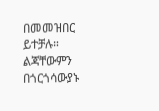በመመዝበር ይተቻሉ። ልጃቸውምን በጎርጎሳውያኑ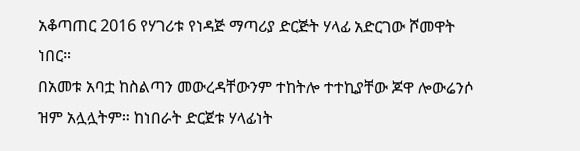አቆጣጠር 2016 የሃገሪቱ የነዳጅ ማጣሪያ ድርጅት ሃላፊ አድርገው ሾመዋት ነበር።
በአመቱ አባቷ ከስልጣን መውረዳቸውንም ተከትሎ ተተኪያቸው ጆዋ ሎውሬንሶ ዝም አሏሏትም። ከነበራት ድርጀቱ ሃላፊነት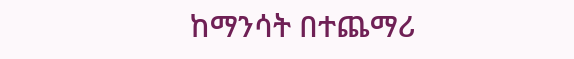ከማንሳት በተጨማሪ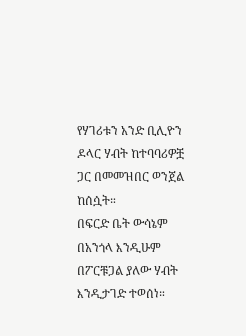የሃገሪቱን አንድ ቢሊዮን ዶላር ሃብት ከተባባሪዎቿ ጋር በመመዝበር ወንጀል ከሰሷት።
በፍርድ ቤት ውሳኔም በአንጎላ እንዲሁም በፖርቹጋል ያለው ሃብት እንዲታገድ ተወሰነ።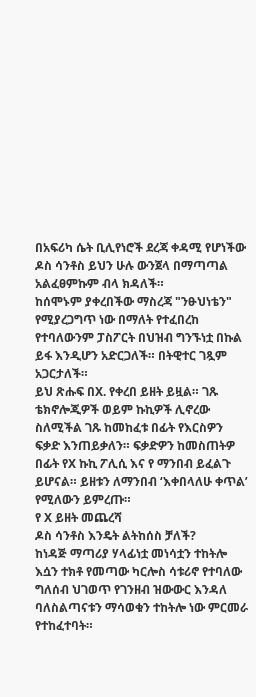በአፍሪካ ሴት ቢሊየነሮች ደረጃ ቀዳሚ የሆነችው ዶስ ሳንቶስ ይህን ሁሉ ውንጀላ በማጣጣል አልፈፀምኩም ብላ ክዳለች።
ከሰሞኑም ያቀረበችው ማስረጃ "ንፁህነቴን" የሚያረጋግጥ ነው በማለት የተፈበረከ የተባለውንም ፓስፖርት በህዝብ ግንኙነቷ በኩል ይፋ እንዲሆን አድርጋለች። በትዊተር ገጿም አጋርታለች።
ይህ ጽሑፍ በX. የቀረበ ይዘት ይዟል። ገጹ ቴክኖሎጂዎች ወይም ኩኪዎች ሊኖረው ስለሚችል ገጹ ከመከፈቱ በፊት የእርስዎን ፍቃድ እንጠይቃለን። ፍቃድዎን ከመስጠትዎ በፊት የX ኩኪ ፖሊሲ እና የ ማንበብ ይፈልጉ ይሆናል። ይዘቱን ለማንበብ ‘እቀበላለሁ ቀጥል’ የሚለውን ይምረጡ።
የ X ይዘት መጨረሻ
ዶስ ሳንቶስ እንዴት ልትከሰስ ቻለች?
ከነዳጅ ማጣሪያ ሃላፊነቷ መነሳቷን ተከትሎ እሷን ተክቶ የመጣው ካርሎስ ሳቱሪኖ የተባለው ግለሰብ ህገወጥ የገንዘብ ዝውውር እንዳለ ባለስልጣናቱን ማሳወቁን ተከትሎ ነው ምርመራ የተከፈተባት።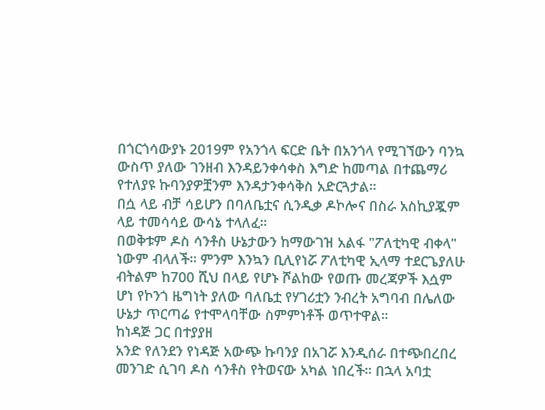በጎርጎሳውያኑ 2019ም የአንጎላ ፍርድ ቤት በአንጎላ የሚገኘውን ባንኳ ውስጥ ያለው ገንዘብ እንዳይንቀሳቀስ እግድ ከመጣል በተጨማሪ የተለያዩ ኩባንያዎቿንም እንዳታንቀሳቅስ አድርጓታል።
በሷ ላይ ብቻ ሳይሆን በባለቤቷና ሲንዲቃ ዶኮሎና በስራ አስኪያጇም ላይ ተመሳሳይ ውሳኔ ተላለፈ።
በወቅቱም ዶስ ሳንቶስ ሁኔታውን ከማውገዝ አልፋ "ፖለቲካዊ ብቀላ" ነውም ብላለች። ምንም እንኳን ቢሊየነሯ ፖለቲካዊ ኢላማ ተደርጌያለሁ ብትልም ከ700 ሺህ በላይ የሆኑ ሾልከው የወጡ መረጃዎች እሷም ሆነ የኮንጎ ዜግነት ያለው ባለቤቷ የሃገሪቷን ንብረት አግባብ በሌለው ሁኔታ ጥርጣሬ የተሞላባቸው ስምምነቶች ወጥተዋል።
ከነዳጅ ጋር በተያያዘ
አንድ የለንደን የነዳጅ አውጭ ኩባንያ በአገሯ እንዲሰራ በተጭበረበረ መንገድ ሲገባ ዶስ ሳንቶስ የትወናው አካል ነበረች። በኋላ አባቷ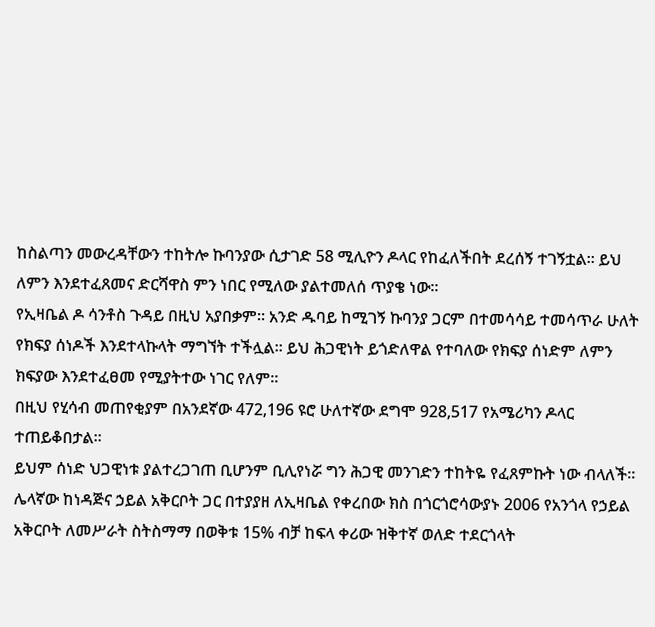ከስልጣን መውረዳቸውን ተከትሎ ኩባንያው ሲታገድ 58 ሚሊዮን ዶላር የከፈለችበት ደረሰኝ ተገኝቷል። ይህ ለምን እንደተፈጸመና ድርሻዋስ ምን ነበር የሚለው ያልተመለሰ ጥያቄ ነው።
የኢዛቤል ዶ ሳንቶስ ጉዳይ በዚህ አያበቃም። አንድ ዱባይ ከሚገኝ ኩባንያ ጋርም በተመሳሳይ ተመሳጥራ ሁለት የክፍያ ሰነዶች እንደተላኩላት ማግኘት ተችሏል። ይህ ሕጋዊነት ይጎድለዋል የተባለው የክፍያ ሰነድም ለምን ክፍያው እንደተፈፀመ የሚያትተው ነገር የለም።
በዚህ የሂሳብ መጠየቂያም በአንደኛው 472,196 ዩሮ ሁለተኛው ደግሞ 928,517 የአሜሪካን ዶላር ተጠይቆበታል።
ይህም ሰነድ ህጋዊነቱ ያልተረጋገጠ ቢሆንም ቢሊየነሯ ግን ሕጋዊ መንገድን ተከትዬ የፈጸምኩት ነው ብላለች።
ሌላኛው ከነዳጅና ኃይል አቅርቦት ጋር በተያያዘ ለኢዛቤል የቀረበው ክስ በጎርጎሮሳውያኑ 2006 የአንጎላ የኃይል አቅርቦት ለመሥራት ስትስማማ በወቅቱ 15% ብቻ ከፍላ ቀሪው ዝቅተኛ ወለድ ተደርጎላት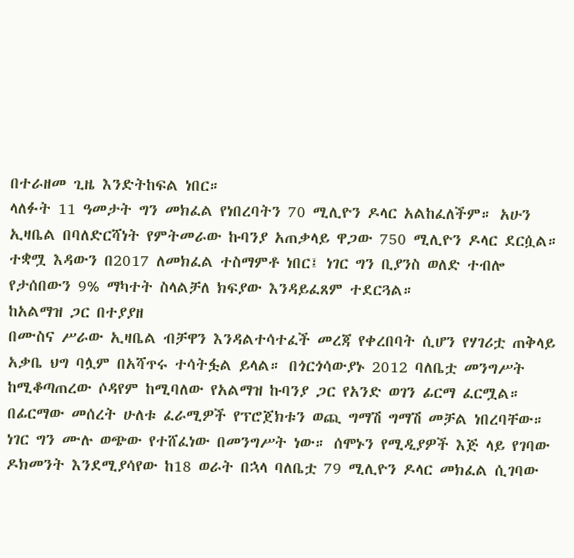በተራዘመ ጊዜ እንድትከፍል ነበር።
ላለፉት 11 ዓመታት ግን መክፈል የነበረባትን 70 ሚሊዮን ዶላር አልከፈለችም። አሁን ኢዛቤል በባለድርሻነት የምትመራው ኩባንያ አጠቃላይ ዋጋው 750 ሚሊዮን ዶላር ደርሷል።
ተቋሟ እዳውን በ2017 ለመክፈል ተስማምቶ ነበር፤ ነገር ግን ቢያንስ ወለድ ተብሎ የታሰበውን 9% ማካተት ስላልቻለ ክፍያው እንዳይፈጸም ተደርጓል።
ከአልማዝ ጋር በተያያዘ
በሙስና ሥራው ኢዛቤል ብቻዋን እንዳልተሳተፈች መረጃ የቀረበባት ሲሆን የሃገሪቷ ጠቅላይ አቃቤ ህግ ባሏም በአሻጥሩ ተሳትፏል ይላል። በጎርጎሳውያኑ 2012 ባለቤቷ መንግሥት ከሚቆጣጠረው ሶዳየም ከሚባለው የአልማዝ ኩባንያ ጋር የአንድ ወገን ፊርማ ፈርሟል።
በፊርማው መሰረት ሁለቱ ፈራሚዎች የፕሮጀክቱን ወጪ ግማሽ ግማሽ መቻል ነበረባቸው።
ነገር ግን ሙሉ ወጭው የተሸፈነው በመንግሥት ነው። ሰሞኑን የሚዲያዎች እጅ ላይ የገባው ዶክመንት እንደሚያሳየው ከ18 ወራት በኋላ ባለቤቷ 79 ሚሊዮን ዶላር መክፈል ሲገባው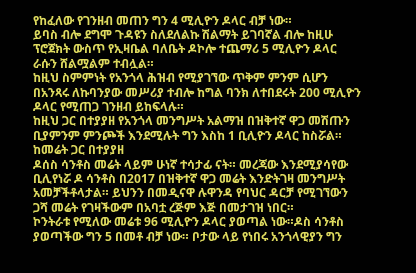የከፈለው የገንዘብ መጠን ግን 4 ሚሊዮን ዶላር ብቻ ነው።
ይባስ ብሎ ደግሞ ጉዳዩን ስለደለልኩ ሽልማት ይገባኛል ብሎ ከዚሁ ፕሮጀክት ውስጥ የኢዛቤል ባለቤት ዶኮሎ ተጨማሪ 5 ሚሊዮን ዶላር ራሱን ሸልሟልም ተብሏል።
ከዚህ ስምምነት የአንጎላ ሕዝብ የሚያገኘው ጥቅም ምንም ሲሆን በአንጻሩ ለኩባንያው መሥሪያ ተብሎ ከግል ባንክ ለተበደሩት 200 ሚሊዮን ዶላር የሚጠጋ ገንዘብ ይከፍላሉ።
ከዚህ ጋር በተያያዘ የአንጎላ መንግሥት አልማዝ በዝቅተኛ ዋጋ መሽጡን ቢያምንም ምንጮች እንደሚሉት ግን እስከ 1 ቢሊዮን ዶላር ከስሯል።
ከመሬት ጋር በተያያዘ
ዶሰስ ሳንቶስ መሬት ላይም ሁነኛ ተሳታፊ ናት። መረጃው እንደሚያሳየው ቢሊየነሯ ዶ ሳንቶስ በ2017 በዝቅተኛ ዋጋ መሬት እንድትገዛ መንግሥት አመቻችቶላታል። ይህንን በመዲናዋ ሉዋንዳ የባህር ዳርቻ የሚገኘውን ጋሻ መሬት የገዛችውም በአባቷ ረጅም እጅ በመታገዝ ነበር።
ኮንትራቱ የሚለው መሬቱ 96 ሚሊዮን ዶላር ያወጣል ነው።ዶስ ሳንቶስ ያወጣችው ግን 5 በመቶ ብቻ ነው። ቦታው ላይ የነበሩ አንጎላዊያን ግን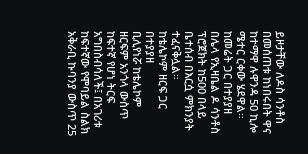ይዞታቸው ለዶስ ሳንቶስ በመሰጠቱ ከነበሩበት ዋና ከተማዋ ሉዋንዳ 50 ኪሎ ሜተር ርቀው ሄደዋል። ከመሬት ጋር በተያያዘ በሌላ የኢዛቤል ዶ ሳንቶስ ፕሮጀክት ከ500 በላይ ቤተሰብ በእርሷ ምክንያት ተፈናቅሏል።
ከቴሌኮም ዘርፍ ጋር በተያያዘ
ቢሊየነሯ ከቴሌኮም ዘርፍም አንጎላ ውስጥ ከፍተኛ የሆነ ትርፍ አግበስብሳለች፤ በአገሪቱ ከፍተኛው የሞባይል ስልክ አቅራቢ ኩባንያ ውስጥ 25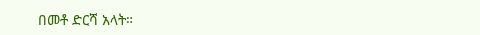በመቶ ድርሻ አላት።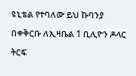ዩኒቴል የተባለው ይህ ኩባንያ በቀቅርቡ ለኢዛቤል 1 ቢሊዮን ዶላር ትርፍ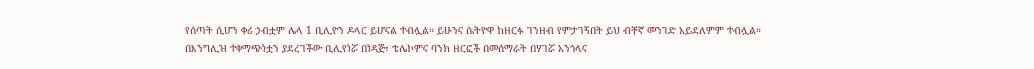የሰጣት ሲሆን ቀሪ ኃብቷም ሌላ 1 ቢሊዮን ዶላር ይሆናል ተብሏል። ይሁንና ሴትዮዋ ከዘርፉ ገንዘብ የምታገኝበት ይህ ብቸኛ መንገድ አይደለምም ተብሏል።
በእንግሊዝ ተቀማጭነቷን ያደረገችው ቢሊየነሯ በነዳጅ፣ ቴሌኮምና ባንክ ዘርፎች በመሰማራት በሃገሯ አንጎላና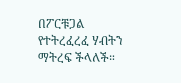በፖርቹጋል የተትረፈረፈ ሃብትን ማትረፍ ችላለች።